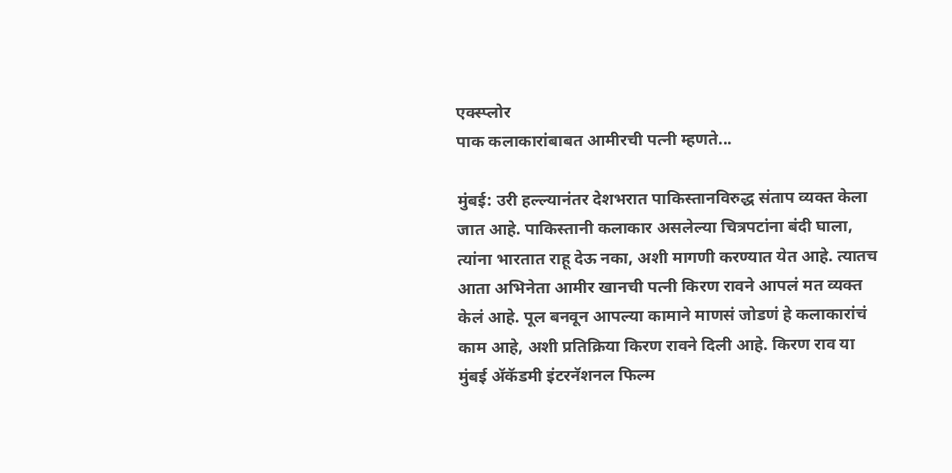एक्स्प्लोर
पाक कलाकारांबाबत आमीरची पत्नी म्हणते...

मुंबई: उरी हल्ल्यानंतर देशभरात पाकिस्तानविरुद्ध संताप व्यक्त केला जात आहे. पाकिस्तानी कलाकार असलेल्या चित्रपटांना बंदी घाला, त्यांना भारतात राहू देऊ नका, अशी मागणी करण्यात येत आहे. त्यातच आता अभिनेता आमीर खानची पत्नी किरण रावने आपलं मत व्यक्त केलं आहे. पूल बनवून आपल्या कामाने माणसं जोडणं हे कलाकारांचं काम आहे, अशी प्रतिक्रिया किरण रावने दिली आहे. किरण राव या मुंबई ॲकॅडमी इंटरनॅशनल फिल्म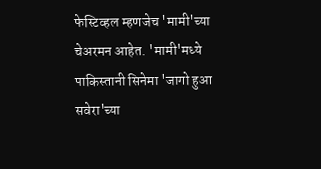फेस्टिव्हल म्हणजेच 'मामी'च्या चेअरमन आहेत. 'मामी'मध्ये पाकिस्तानी सिनेमा 'जागो हुआ सवेरा'च्या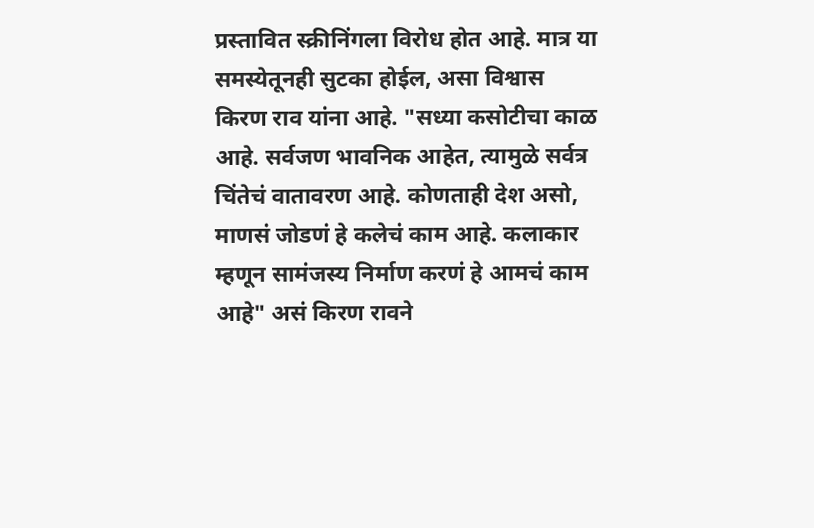प्रस्तावित स्क्रीनिंगला विरोध होत आहे. मात्र या समस्येतूनही सुटका होईल, असा विश्वास किरण राव यांना आहे. "सध्या कसोटीचा काळ आहे. सर्वजण भावनिक आहेत, त्यामुळे सर्वत्र चिंतेचं वातावरण आहे. कोणताही देश असो, माणसं जोडणं हे कलेचं काम आहे. कलाकार म्हणून सामंजस्य निर्माण करणं हे आमचं काम आहे" असं किरण रावने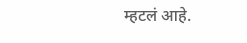म्हटलं आहे.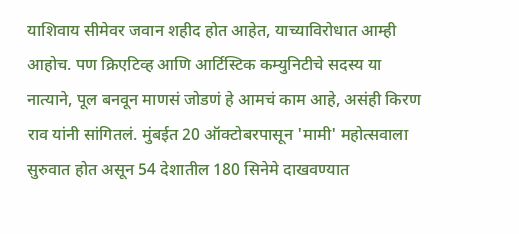याशिवाय सीमेवर जवान शहीद होत आहेत, याच्याविरोधात आम्ही आहोच. पण क्रिएटिव्ह आणि आर्टिस्टिक कम्युनिटीचे सदस्य या नात्याने, पूल बनवून माणसं जोडणं हे आमचं काम आहे, असंही किरण राव यांनी सांगितलं. मुंबईत 20 ऑक्टोबरपासून 'मामी' महोत्सवाला सुरुवात होत असून 54 देशातील 180 सिनेमे दाखवण्यात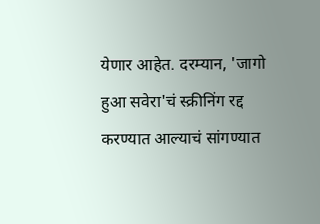येणार आहेत. दरम्यान, 'जागो हुआ सवेरा'चं स्क्रीनिंग रद्द करण्यात आल्याचं सांगण्यात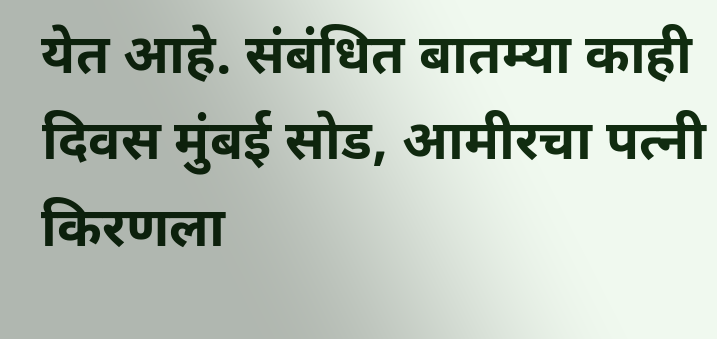येत आहे. संबंधित बातम्या काही दिवस मुंबई सोड, आमीरचा पत्नी किरणला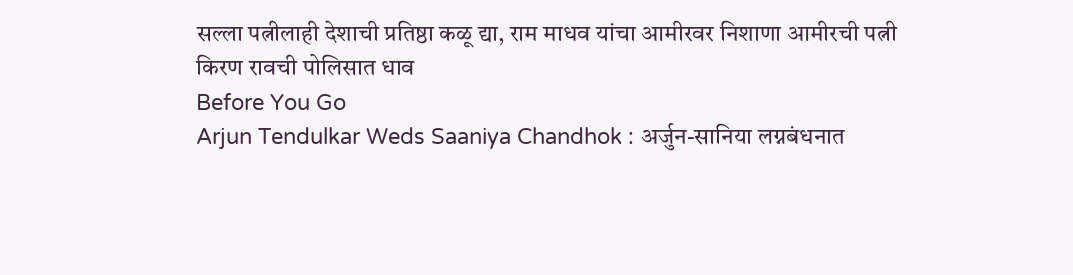सल्ला पत्नीलाही देशाची प्रतिष्ठा कळू द्या, राम माधव यांचा आमीरवर निशाणा आमीरची पत्नी किरण रावची पोलिसात धाव
Before You Go
Arjun Tendulkar Weds Saaniya Chandhok : अर्जुन-सानिया लग्नबंधनात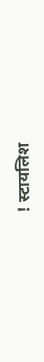! स्टायलिश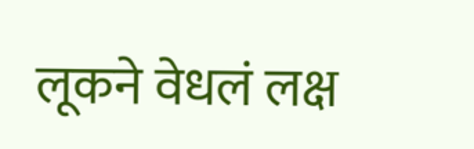लूकने वेधलं लक्ष